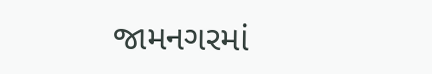જામનગરમાં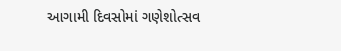આગામી દિવસોમાં ગણેશોત્સવ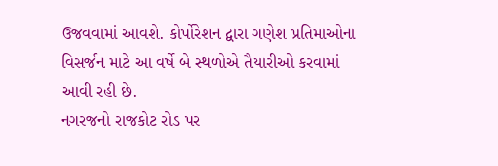ઉજવવામાં આવશે. કોર્પોરેશન દ્વારા ગણેશ પ્રતિમાઓના વિસર્જન માટે આ વર્ષે બે સ્થળોએ તૈયારીઓ કરવામાં આવી રહી છે.
નગરજનો રાજકોટ રોડ પર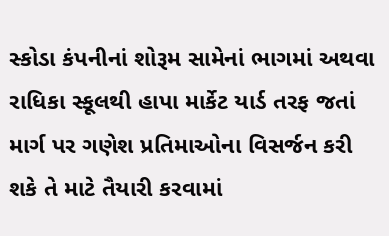સ્કોડા કંપનીનાં શોરૂમ સામેનાં ભાગમાં અથવા રાધિકા સ્કૂલથી હાપા માર્કેટ યાર્ડ તરફ જતાં માર્ગ પર ગણેશ પ્રતિમાઓના વિસર્જન કરી શકે તે માટે તૈયારી કરવામાં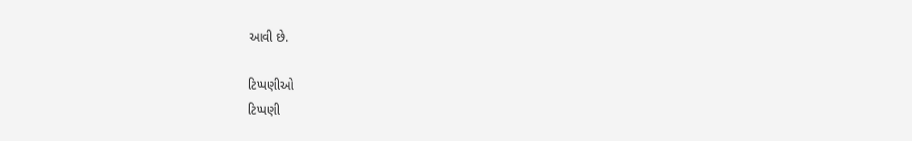આવી છે.

ટિપ્પણીઓ
ટિપ્પણી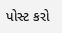પોસ્ટ કરો